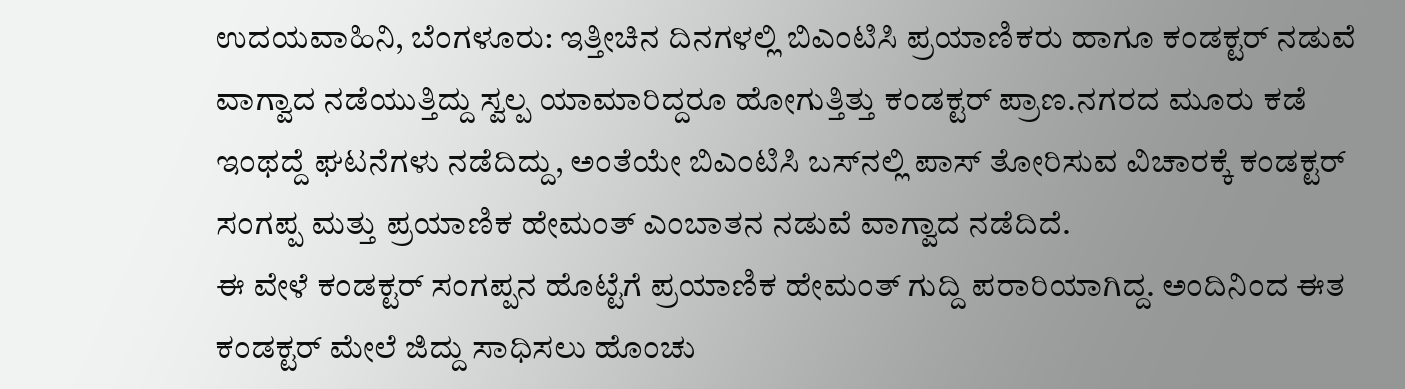ಉದಯವಾಹಿನಿ, ಬೆಂಗಳೂರು: ಇತ್ತೀಚಿನ ದಿನಗಳಲ್ಲಿ ಬಿಎಂಟಿಸಿ ಪ್ರಯಾಣಿಕರು ಹಾಗೂ ಕಂಡಕ್ಟರ್‌ ನಡುವೆ ವಾಗ್ವಾದ ನಡೆಯುತ್ತಿದ್ದು ಸ್ವಲ್ಪ ಯಾಮಾರಿದ್ದರೂ ಹೋಗುತ್ತಿತ್ತು ಕಂಡಕ್ಟರ್‌ ಪ್ರಾಣ.ನಗರದ ಮೂರು ಕಡೆ ಇಂಥದ್ದೆ ಘಟನೆಗಳು ನಡೆದಿದ್ದು, ಅಂತೆಯೇ ಬಿಎಂಟಿಸಿ ಬಸ್‌‍ನಲ್ಲಿ ಪಾಸ್‌‍ ತೋರಿಸುವ ವಿಚಾರಕ್ಕೆ ಕಂಡಕ್ಟರ್‌ ಸಂಗಪ್ಪ ಮತ್ತು ಪ್ರಯಾಣಿಕ ಹೇಮಂತ್‌ ಎಂಬಾತನ ನಡುವೆ ವಾಗ್ವಾದ ನಡೆದಿದೆ.
ಈ ವೇಳೆ ಕಂಡಕ್ಟರ್‌ ಸಂಗಪ್ಪನ ಹೊಟ್ಟೆಗೆ ಪ್ರಯಾಣಿಕ ಹೇಮಂತ್‌ ಗುದ್ದಿ ಪರಾರಿಯಾಗಿದ್ದ. ಅಂದಿನಿಂದ ಈತ ಕಂಡಕ್ಟರ್‌ ಮೇಲೆ ಜಿದ್ದು ಸಾಧಿಸಲು ಹೊಂಚು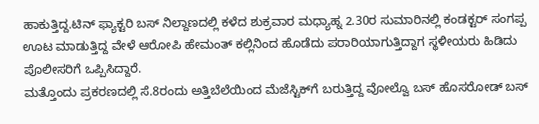ಹಾಕುತ್ತಿದ್ದ.ಟಿನ್ ಫ್ಯಾಕ್ಟರಿ ಬಸ್ ನಿಲ್ದಾಣದಲ್ಲಿ ಕಳೆದ ಶುಕ್ರವಾರ ಮಧ್ಯಾಹ್ನ 2.30ರ ಸುಮಾರಿನಲ್ಲಿ ಕಂಡಕ್ಟರ್ ಸಂಗಪ್ಪ ಊಟ ಮಾಡುತ್ತಿದ್ದ ವೇಳೆ ಆರೋಪಿ ಹೇಮಂತ್ ಕಲ್ಲಿನಿಂದ ಹೊಡೆದು ಪರಾರಿಯಾಗುತ್ತಿದ್ದಾಗ ಸ್ಥಳೀಯರು ಹಿಡಿದು ಪೊಲೀಸರಿಗೆ ಒಪ್ಪಿಸಿದ್ದಾರೆ.
ಮತ್ತೊಂದು ಪ್ರಕರಣದಲ್ಲಿ ಸೆ.8ರಂದು ಅತ್ತಿಬೆಲೆಯಿಂದ ಮೆಜೆಸ್ಟಿಕ್‌ಗೆ ಬರುತ್ತಿದ್ದ ವೋಲ್ವೊ ಬಸ್‌‍ ಹೊಸರೋಡ್‌ ಬಸ್‌‍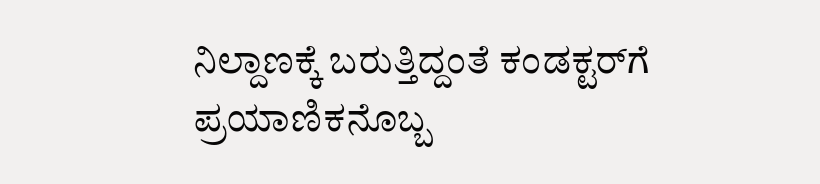ನಿಲ್ದಾಣಕ್ಕೆ ಬರುತ್ತಿದ್ದಂತೆ ಕಂಡಕ್ಟರ್‌ಗೆ ಪ್ರಯಾಣಿಕನೊಬ್ಬ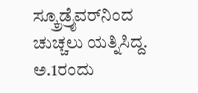ಸ್ಕ್ರೂಡ್ರೈವರ್‌ನಿಂದ ಚುಚ್ಚಲು ಯತ್ನಿಸಿದ್ದ.
ಅ.1ರಂದು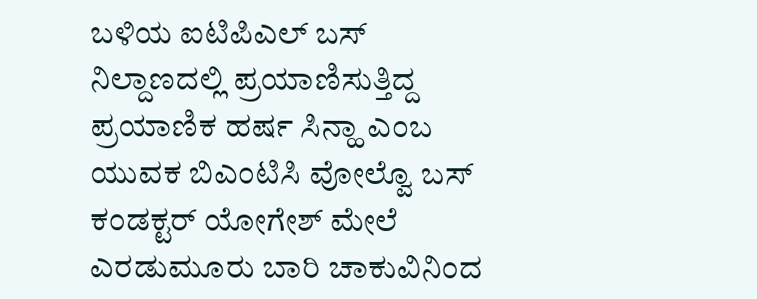ಬಳಿಯ ಐಟಿಪಿಎಲ್‌ ಬಸ್‌‍ ನಿಲ್ದಾಣದಲ್ಲಿ ಪ್ರಯಾಣಿಸುತ್ತಿದ್ದ ಪ್ರಯಾಣಿಕ ಹರ್ಷ ಸಿನ್ಹಾ ಎಂಬ ಯುವಕ ಬಿಎಂಟಿಸಿ ವೋಲ್ವೊ ಬಸ್‌‍ ಕಂಡಕ್ಟರ್‌ ಯೋಗೇಶ್‌ ಮೇಲೆ ಎರಡುಮೂರು ಬಾರಿ ಚಾಕುವಿನಿಂದ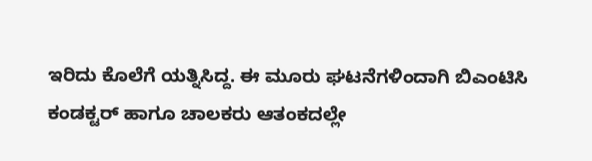ಇರಿದು ಕೊಲೆಗೆ ಯತ್ನಿಸಿದ್ದ. ಈ ಮೂರು ಘಟನೆಗಳಿಂದಾಗಿ ಬಿಎಂಟಿಸಿ ಕಂಡಕ್ಟರ್ ಹಾಗೂ ಚಾಲಕರು ಆತಂಕದಲ್ಲೇ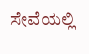ಸೇವೆಯಲ್ಲಿ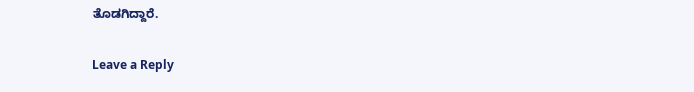ತೊಡಗಿದ್ದಾರೆ.

Leave a Reply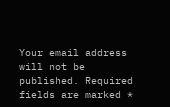Your email address will not be published. Required fields are marked *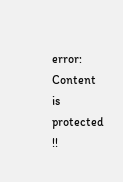error: Content is protected !!